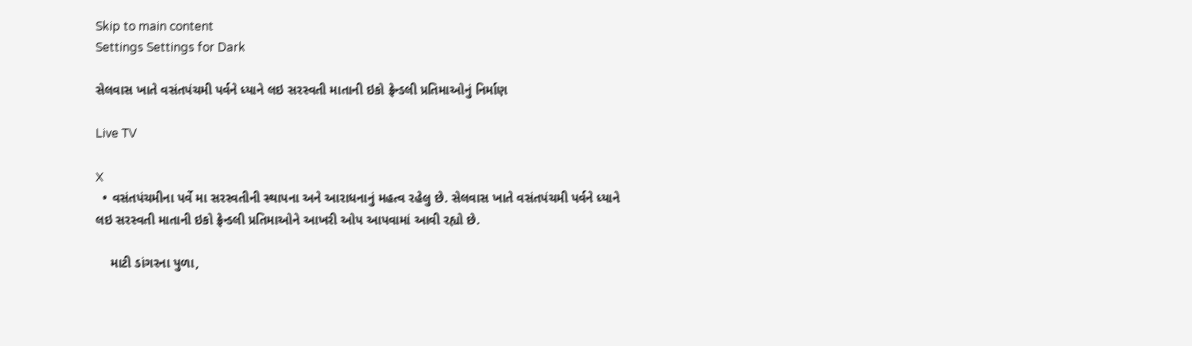Skip to main content
Settings Settings for Dark

સેલવાસ ખાતે વસંતપંચમી પર્વને ધ્યાને લઇ સરસ્વતી માતાની ઇકો ફ્રેન્ડલી પ્રતિમાઓનું નિર્માણ

Live TV

X
  • વસંતપંચમીના પર્વે મા સરસ્વતીની સ્થાપના અને આરાધનાનું મહત્વ રહેલુ છે. સેલવાસ ખાતે વસંતપંચમી પર્વને ધ્યાને લઇ સરસ્વતી માતાની ઇકો ફ્રેન્ડલી પ્રતિમાઓને આખરી ઓપ આપવામાં આવી રહ્યો છે.

    માટી ડાંગરના પુળા,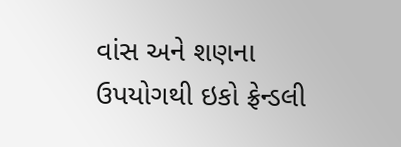વાંસ અને શણના ઉપયોગથી ઇકો ફ્રેન્ડલી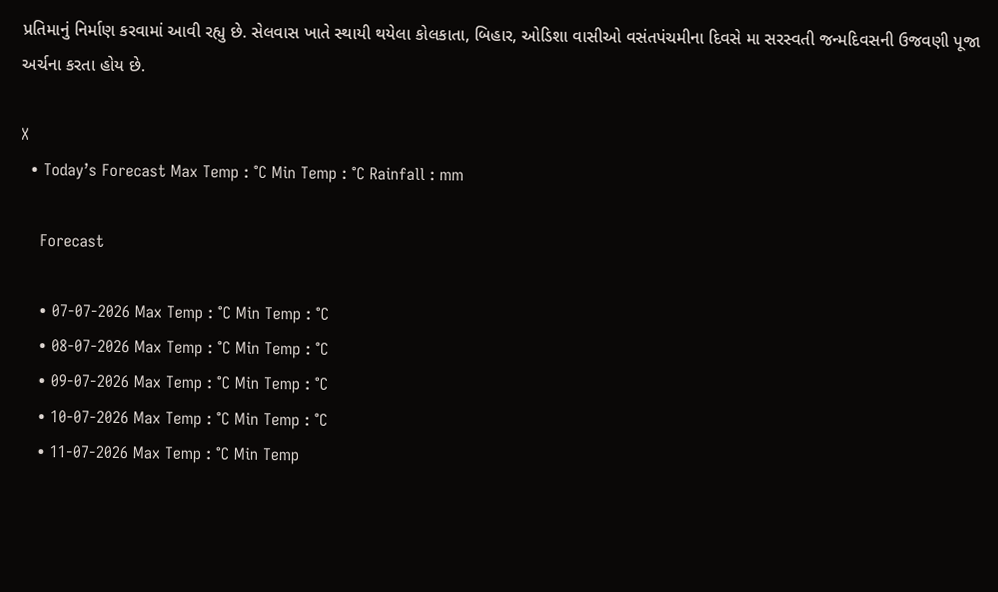પ્રતિમાનું નિર્માણ કરવામાં આવી રહ્યુ છે. સેલવાસ ખાતે સ્થાયી થયેલા કોલકાતા, બિહાર, ઓડિશા વાસીઓ વસંતપંચમીના દિવસે મા સરસ્વતી જન્મદિવસની ઉજવણી પૂજા અર્ચના કરતા હોય છે.

X
  • Today’s Forecast Max Temp : °C Min Temp : °C Rainfall : mm

    Forecast

    • 07-07-2026 Max Temp : °C Min Temp : °C
    • 08-07-2026 Max Temp : °C Min Temp : °C
    • 09-07-2026 Max Temp : °C Min Temp : °C
    • 10-07-2026 Max Temp : °C Min Temp : °C
    • 11-07-2026 Max Temp : °C Min Temp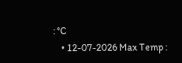: °C
    • 12-07-2026 Max Temp :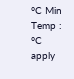°C Min Temp : °C
apply